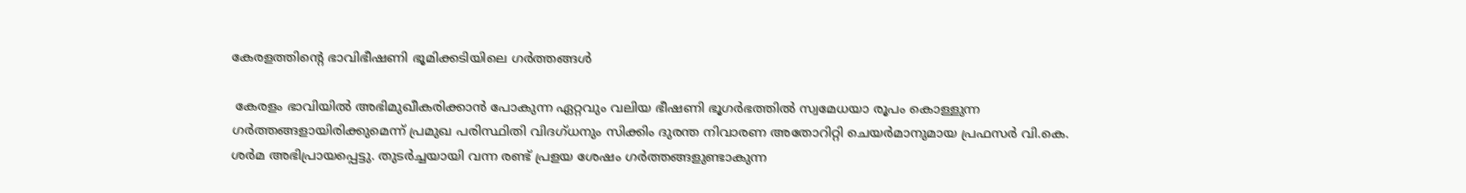കേരളത്തിന്റെ ഭാവിഭീഷണി ഭൂമിക്കടിയിലെ ഗര്‍ത്തങ്ങള്‍

 കേരളം ഭാവിയില്‍ അഭിമുഖീകരിക്കാന്‍ പോകുന്ന ഏറ്റവും വലിയ ഭീഷണി ഭൂഗര്‍ഭത്തില്‍ സ്വമേധയാ രൂപം കൊള്ളുന്ന ഗര്‍ത്തങ്ങളായിരിക്കുമെന്ന് പ്രമുഖ പരിസ്ഥിതി വിദഗ്ധനും സിക്കിം ദുരന്ത നിവാരണ അതോറിറ്റി ചെയര്‍മാനുമായ പ്രഫസര്‍ വി.കെ. ശര്‍മ അഭിപ്രായപ്പെട്ടു. തുടര്‍ച്ചയായി വന്ന രണ്ട് പ്രളയ ശേഷം ഗര്‍ത്തങ്ങളുണ്ടാകുന്ന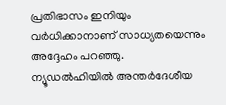പ്രതിഭാസം ഇനിയും വര്‍ധിക്കാനാണ് സാധ്യതയെന്നും അദ്ദേഹം പറഞ്ഞു.
ന്യൂഡല്‍ഹിയില്‍ അന്തര്‍ദേശീയ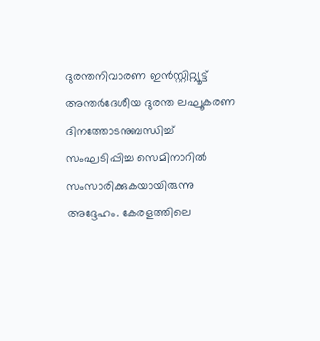ദുരന്തനിവാരണ ഇന്‍സ്റ്റിറ്റ്യൂട്ട് അന്തര്‍ദേശീയ ദുരന്ത ലഘൂകരണ ദിനത്തോടനുബന്ധിച്ച്‌ സംഘടിപ്പിച്ച സെമിനാറില്‍ സംസാരിക്കുകയായിരുന്നു അദ്ദേഹം. കേരളത്തിലെ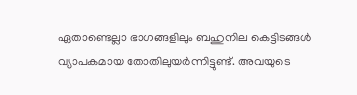ഏതാണ്ടെല്ലാ ഭാഗങ്ങളിലും ബഹുനില കെട്ടിടങ്ങള്‍ വ്യാപകമായ തോതിലുയര്‍ന്നിട്ടുണ്ട്. അവയുടെ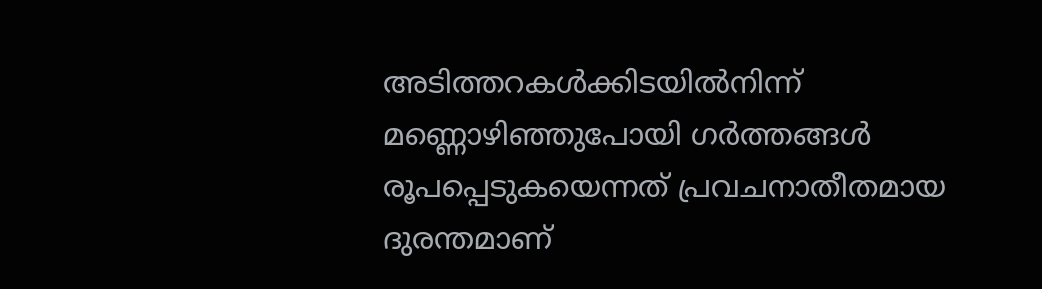അടിത്തറകള്‍ക്കിടയില്‍നിന്ന് മണ്ണൊഴിഞ്ഞുപോയി ഗര്‍ത്തങ്ങള്‍ രൂപപ്പെടുകയെന്നത് പ്രവചനാതീതമായ ദുരന്തമാണ്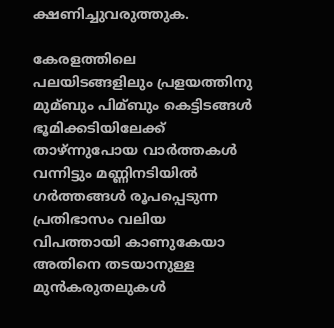ക്ഷണിച്ചുവരുത്തുക.

കേരളത്തിലെ പലയിടങ്ങളിലും പ്രളയത്തിനു മുമ്ബും പിമ്ബും കെട്ടിടങ്ങള്‍ ഭൂമിക്കടിയിലേക്ക് താഴ്ന്നുപോയ വാര്‍ത്തകള്‍ വന്നിട്ടും മണ്ണിനടിയില്‍ ഗര്‍ത്തങ്ങള്‍ രൂപപ്പെടുന്ന പ്രതിഭാസം വലിയ വിപത്തായി കാണുകേയാ അതിനെ തടയാനുള്ള മുന്‍കരുതലുകള്‍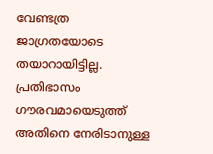വേണ്ടത്ര ജാഗ്രതയോടെ തയാറായിട്ടില്ല. പ്രതിഭാസം ഗൗരവമായെടുത്ത് അതിനെ നേരിടാനുള്ള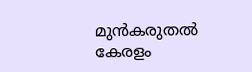മുന്‍കരുതല്‍ കേരളം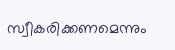സ്വീകരിക്കണമെന്നും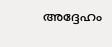അദ്ദേഹം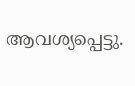ആവശ്യപ്പെട്ടു.